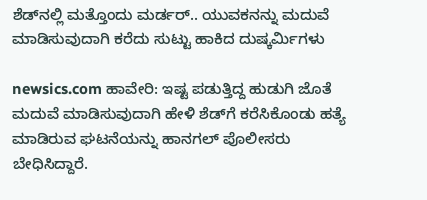ಶೆಡ್‌ನಲ್ಲಿ ಮತ್ತೊಂದು ಮರ್ಡರ್‌.. ಯುವಕನನ್ನು ಮದುವೆ ಮಾಡಿಸುವುದಾಗಿ ಕರೆದು ಸುಟ್ಟು ಹಾಕಿದ ದುಷ್ಕರ್ಮಿಗಳು

newsics.com ಹಾವೇರಿ: ಇಷ್ಟ ಪಡುತ್ತಿದ್ದ ಹುಡುಗಿ ಜೊತೆ ಮದುವೆ ಮಾಡಿಸುವುದಾಗಿ ಹೇಳಿ ಶೆಡ್‌ಗೆ ಕರೆಸಿಕೊಂಡು ಹತ್ಯೆ ಮಾಡಿರುವ ಘಟನೆಯನ್ನು ಹಾನಗಲ್ ಪೊಲೀಸರು ಬೇಧಿಸಿದ್ದಾರೆ.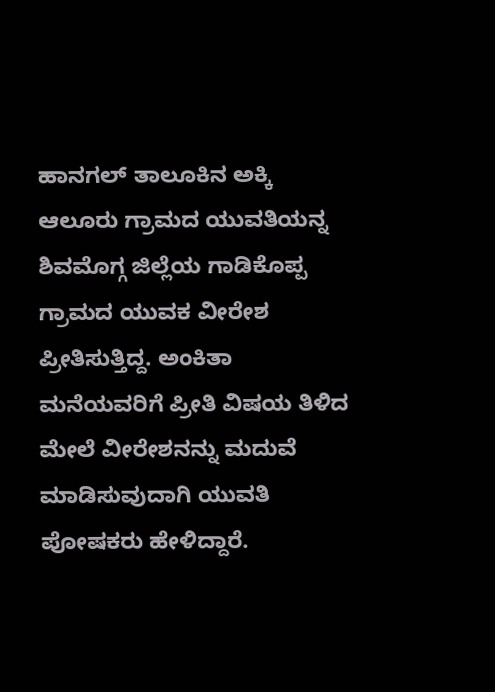ಹಾನಗಲ್ ತಾಲೂಕಿನ ಅಕ್ಕಿ ಆಲೂರು ಗ್ರಾಮದ ಯುವತಿಯನ್ನ ಶಿವಮೊಗ್ಗ ಜಿಲ್ಲೆಯ ಗಾಡಿಕೊಪ್ಪ ಗ್ರಾಮದ ಯುವಕ ವೀರೇಶ ಪ್ರೀತಿಸುತ್ತಿದ್ದ. ಅಂಕಿತಾ ಮನೆಯವರಿಗೆ ಪ್ರೀತಿ ವಿಷಯ ತಿಳಿದ ಮೇಲೆ ವೀರೇಶನನ್ನು ಮದುವೆ ಮಾಡಿಸುವುದಾಗಿ ಯುವತಿ ಪೋಷಕರು ಹೇಳಿದ್ದಾರೆ.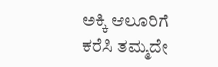ಅಕ್ಕಿ ಆಲೂರಿಗೆ ಕರೆಸಿ ತಮ್ಮದೇ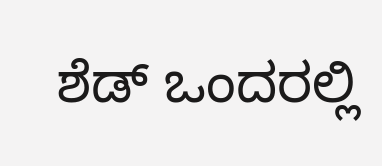ಶೆಡ್ ಒಂದರಲ್ಲಿ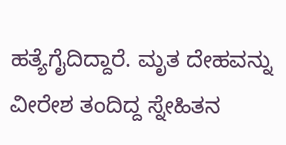ಹತ್ಯೆಗೈದಿದ್ದಾರೆ. ಮೃತ ದೇಹವನ್ನು ವೀರೇಶ ತಂದಿದ್ದ ಸ್ನೇಹಿತನ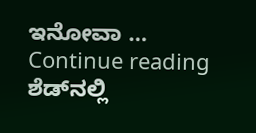ಇನೋವಾ … Continue reading ಶೆಡ್‌ನಲ್ಲಿ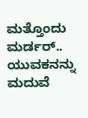ಮತ್ತೊಂದು ಮರ್ಡರ್‌.. ಯುವಕನನ್ನು ಮದುವೆ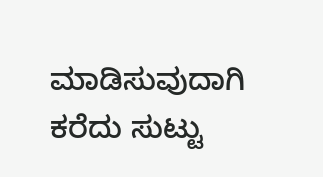ಮಾಡಿಸುವುದಾಗಿ ಕರೆದು ಸುಟ್ಟು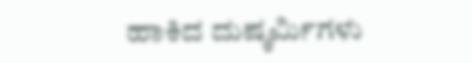ಹಾಕಿದ ದುಷ್ಕರ್ಮಿಗಳು